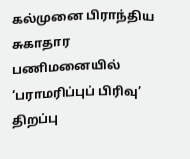கல்முனை பிராந்திய சுகாதார பணிமனையில் ‘பராமரிப்புப் பிரிவு’ திறப்பு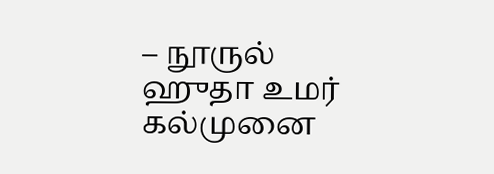– நூருல் ஹுதா உமர் கல்முனை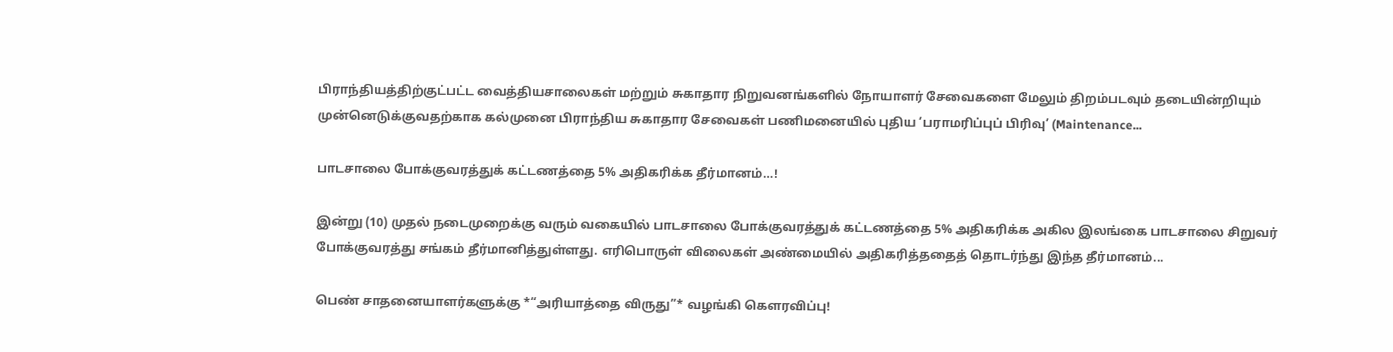பிராந்தியத்திற்குட்பட்ட வைத்தியசாலைகள் மற்றும் சுகாதார நிறுவனங்களில் நோயாளர் சேவைகளை மேலும் திறம்படவும் தடையின்றியும் முன்னெடுக்குவதற்காக கல்முனை பிராந்திய சுகாதார சேவைகள் பணிமனையில் புதிய ‘பராமரிப்புப் பிரிவு’ (Maintenance...

பாடசாலை போக்குவரத்துக் கட்டணத்தை 5% அதிகரிக்க தீர்மானம்…!

இன்று (10) முதல் நடைமுறைக்கு வரும் வகையில் பாடசாலை போக்குவரத்துக் கட்டணத்தை 5% அதிகரிக்க அகில இலங்கை பாடசாலை சிறுவர் போக்குவரத்து சங்கம் தீர்மானித்துள்ளது. எரிபொருள் விலைகள் அண்மையில் அதிகரித்ததைத் தொடர்ந்து இந்த தீர்மானம்...

பெண் சாதனையாளர்களுக்கு *“அரியாத்தை விருது”* வழங்கி கௌரவிப்பு!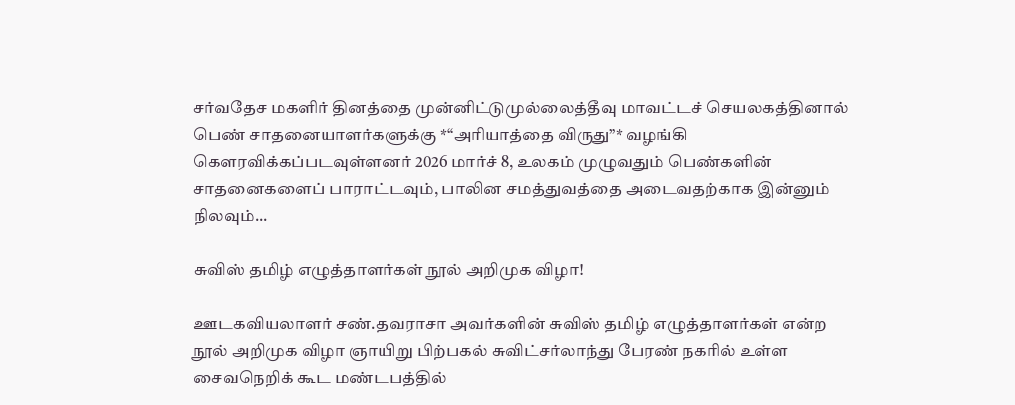சர்வதேச மகளிர் தினத்தை முன்னிட்டுமுல்லைத்தீவு மாவட்டச் செயலகத்தினால் பெண் சாதனையாளர்களுக்கு *“அரியாத்தை விருது”* வழங்கி கௌரவிக்கப்படவுள்ளனர் 2026 மார்ச் 8, உலகம் முழுவதும் பெண்களின் சாதனைகளைப் பாராட்டவும், பாலின சமத்துவத்தை அடைவதற்காக இன்னும் நிலவும்...

சுவிஸ் தமிழ் எழுத்தாளர்கள் நூல் அறிமுக விழா!

ஊடகவியலாளர் சண்.தவராசா அவர்களின் சுவிஸ் தமிழ் எழுத்தாளர்கள் என்ற நூல் அறிமுக விழா ஞாயிறு பிற்பகல் சுவிட்சர்லாந்து பேரண் நகரில் உள்ள சைவநெறிக் கூட மண்டபத்தில்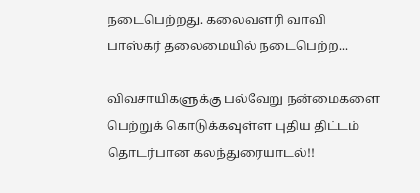நடைபெற்றது. கலைவளரி வாவி பாஸ்கர் தலைமையில் நடைபெற்ற...

விவசாயிகளுக்கு பல்வேறு நன்மைகளை பெற்றுக் கொடுக்கவுள்ள புதிய திட்டம் தொடர்பான கலந்துரையாடல்!!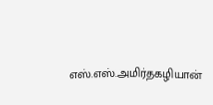எஸ்.எஸ்.அமிர்தகழியான்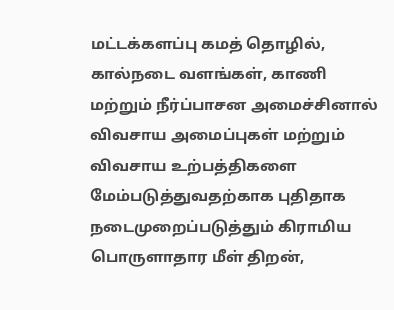மட்டக்களப்பு கமத் தொழில், கால்நடை வளங்கள், காணி மற்றும் நீர்ப்பாசன அமைச்சினால் விவசாய அமைப்புகள் மற்றும் விவசாய உற்பத்திகளை மேம்படுத்துவதற்காக புதிதாக நடைமுறைப்படுத்தும் கிராமிய பொருளாதார மீள் திறன்,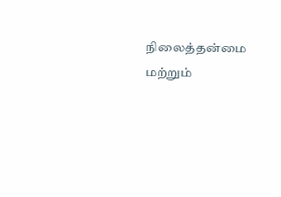நிலைத்தன்மை மற்றும்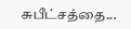சுபீட்சத்தை...